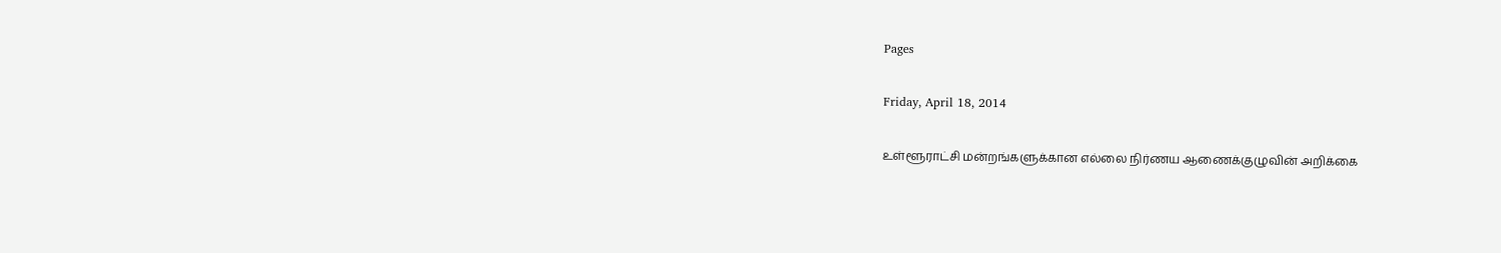Pages

Friday, April 18, 2014

உள்ளூராட்சி மன்றங்களுக்கான எல்லை நிர்ணய ஆணைக்குழுவின் அறிக்கை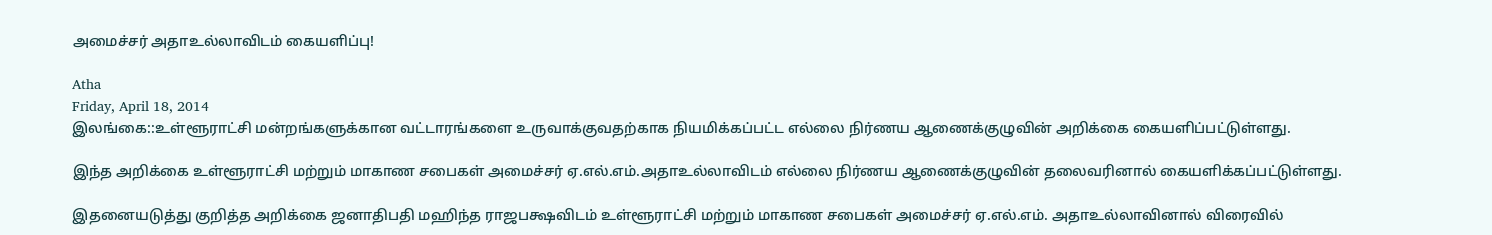அமைச்சர் அதாஉல்லாவிடம் கையளிப்பு!

Atha
Friday, April 18, 2014
இலங்கை::உள்ளூராட்சி மன்றங்களுக்கான வட்டாரங்களை உருவாக்குவதற்காக நியமிக்கப்பட்ட எல்லை நிர்ணய ஆணைக்குழுவின் அறிக்கை கையளிப்பட்டுள்ளது.

இந்த அறிக்கை உள்ளூராட்சி மற்றும் மாகாண சபைகள் அமைச்சர் ஏ.எல்.எம்.அதாஉல்லாவிடம் எல்லை நிர்ணய ஆணைக்குழுவின் தலைவரினால் கையளிக்கப்பட்டுள்ளது.

இதனையடுத்து குறித்த அறிக்கை ஜனாதிபதி மஹிந்த ராஜபக்ஷவிடம் உள்ளூராட்சி மற்றும் மாகாண சபைகள் அமைச்சர் ஏ.எல்.எம். அதாஉல்லாவினால் விரைவில்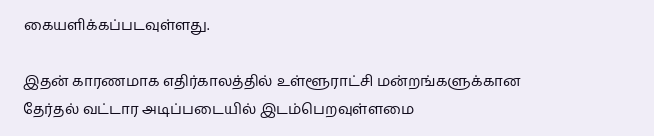கையளிக்கப்படவுள்ளது.

இதன் காரணமாக எதிர்காலத்தில் உள்ளூராட்சி மன்றங்களுக்கான தேர்தல் வட்டார அடிப்படையில் இடம்பெறவுள்ளமை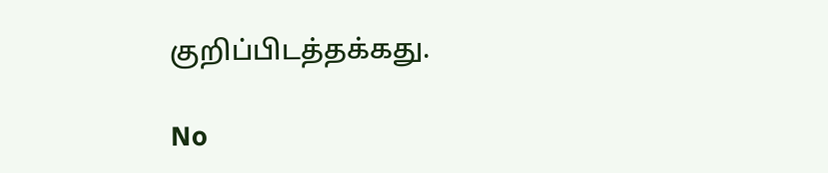குறிப்பிடத்தக்கது.

No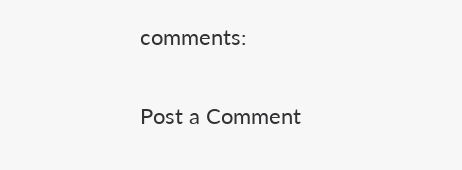comments:

Post a Comment